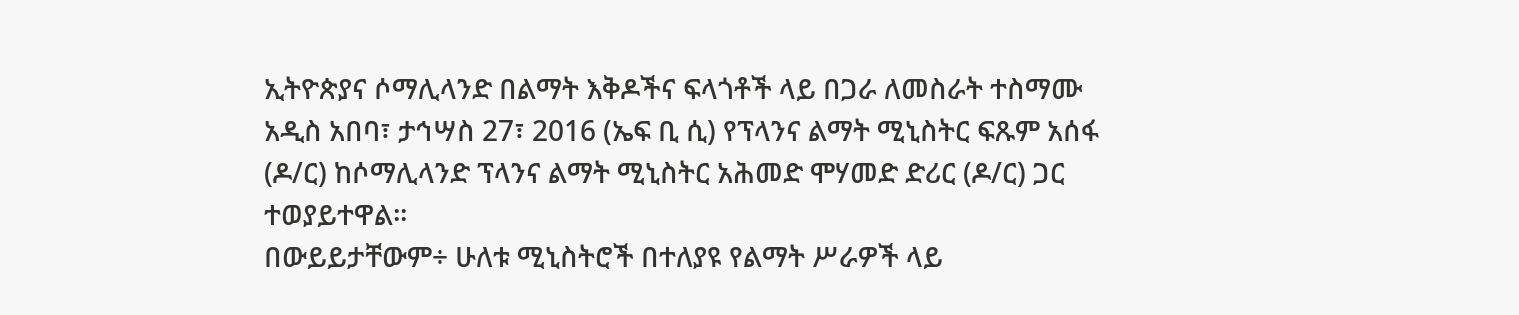ኢትዮጵያና ሶማሊላንድ በልማት እቅዶችና ፍላጎቶች ላይ በጋራ ለመስራት ተስማሙ
አዲስ አበባ፣ ታኅሣስ 27፣ 2016 (ኤፍ ቢ ሲ) የፕላንና ልማት ሚኒስትር ፍጹም አሰፋ (ዶ/ር) ከሶማሊላንድ ፕላንና ልማት ሚኒስትር አሕመድ ሞሃመድ ድሪር (ዶ/ር) ጋር ተወያይተዋል፡፡
በውይይታቸውም÷ ሁለቱ ሚኒስትሮች በተለያዩ የልማት ሥራዎች ላይ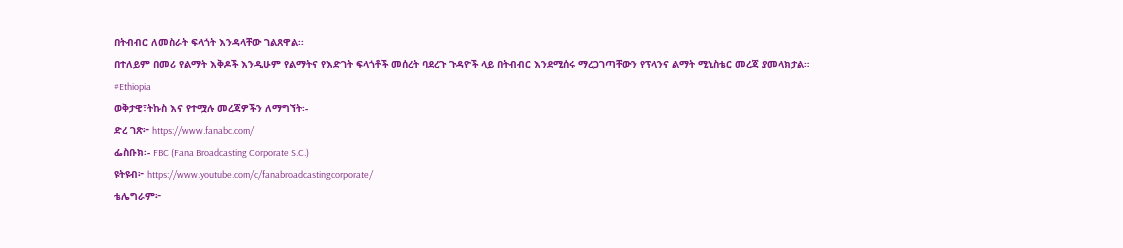በትብብር ለመስራት ፍላጎት እንዳላቸው ገልጸዋል፡፡
በተለይም በመሪ የልማት እቅዶች እንዲሁም የልማትና የእድገት ፍላጎቶች መሰረት ባደረጉ ጉዳዮች ላይ በትብብር እንደሚሰሩ ማረጋገጣቸውን የፕላንና ልማት ሚኒስቴር መረጃ ያመላክታል።
#Ethiopia
ወቅታዊ፣ትኩስ እና የተሟሉ መረጃዎችን ለማግኘት፡-
ድረ ገጽ፦ https://www.fanabc.com/
ፌስቡክ፡- FBC (Fana Broadcasting Corporate S.C.)
ዩትዩብ፦ https://www.youtube.com/c/fanabroadcastingcorporate/
ቴሌግራም፦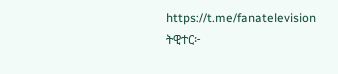https://t.me/fanatelevision
ትዊተር፦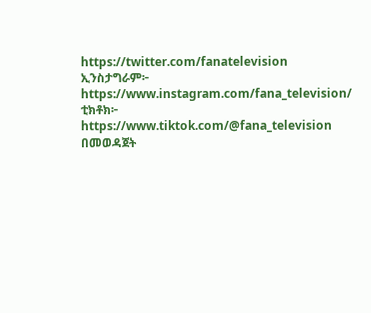https://twitter.com/fanatelevision
ኢንስታግራም፦ https://www.instagram.com/fana_television/
ቲክቶክ፦ https://www.tiktok.com/@fana_television በመወዳጀት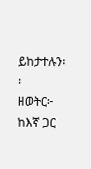ይከታተሉን፡፡
ዘወትር፦ ከእኛ ጋር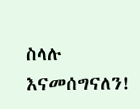ስላሉ እናመሰግናለን!